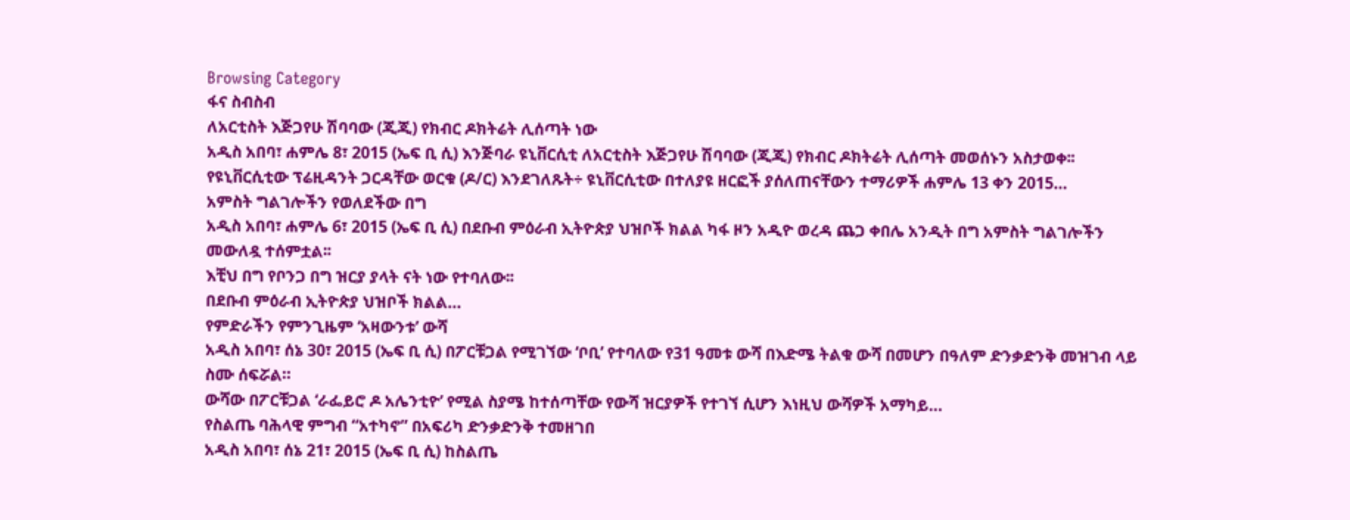Browsing Category
ፋና ስብስብ
ለአርቲስት እጅጋየሁ ሽባባው (ጂጂ) የክብር ዶክትሬት ሊሰጣት ነው
አዲስ አበባ፣ ሐምሌ 8፣ 2015 (ኤፍ ቢ ሲ) እንጅባራ ዩኒቨርሲቲ ለአርቲስት እጅጋየሁ ሽባባው (ጂጂ) የክብር ዶክትሬት ሊሰጣት መወሰኑን አስታወቀ፡፡
የዩኒቨርሲቲው ፕሬዚዳንት ጋርዳቸው ወርቁ (ዶ/ር) እንደገለጹት÷ ዩኒቨርሲቲው በተለያዩ ዘርፎች ያሰለጠናቸውን ተማሪዎች ሐምሌ 13 ቀን 2015…
አምስት ግልገሎችን የወለደችው በግ
አዲስ አበባ፣ ሐምሌ 6፣ 2015 (ኤፍ ቢ ሲ) በደቡብ ምዕራብ ኢትዮጵያ ህዝቦች ክልል ካፋ ዞን አዲዮ ወረዳ ጨጋ ቀበሌ አንዲት በግ አምስት ግልገሎችን መውለዷ ተሰምቷል፡፡
እቺህ በግ የቦንጋ በግ ዝርያ ያላት ናት ነው የተባለው፡፡
በደቡብ ምዕራብ ኢትዮጵያ ህዝቦች ክልል…
የምድራችን የምንጊዜም ‘አዛውንቱ’ ውሻ
አዲስ አበባ፣ ሰኔ 30፣ 2015 (ኤፍ ቢ ሲ) በፖርቹጋል የሚገኘው ‘ቦቢ’ የተባለው የ31 ዓመቱ ውሻ በእድሜ ትልቁ ውሻ በመሆን በዓለም ድንቃድንቅ መዝገብ ላይ ስሙ ሰፍሯል።
ውሻው በፖርቹጋል ‘ራፌይሮ ዶ አሌንቲዮ’ የሚል ስያሜ ከተሰጣቸው የውሻ ዝርያዎች የተገኘ ሲሆን እነዚህ ውሻዎች አማካይ…
የስልጤ ባሕላዊ ምግብ “አተካኖ” በአፍሪካ ድንቃድንቅ ተመዘገበ
አዲስ አበባ፣ ሰኔ 21፣ 2015 (ኤፍ ቢ ሲ) ከስልጤ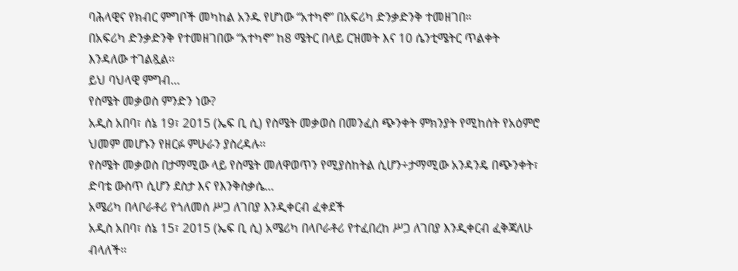ባሕላዊና የክብር ምግቦች መካከል አንዱ የሆነው “አተካኖ” በአፍሪካ ድንቃድንቅ ተመዘገበ።
በአፍሪካ ድንቃድንቅ የተመዘገበው “አተካኖ” ከ8 ሜትር በላይ ርዝመት እና 10 ሴንቲሜትር ጥልቀት እንዳለው ተገልጿል፡፡
ይህ ባህላዊ ምግብ…
የስሜት መቃወስ ምንድን ነው?
አዲስ አበባ፣ ሰኔ 19፣ 2015 (ኤፍ ቢ ሲ) የስሜት መቃወስ በመንፈስ ጭንቀት ምክንያት የሚከሰት የአዕምሮ ህመም መሆኑን የዘርፉ ምሁራን ያስረዳሉ፡፡
የስሜት መቃወስ በታማሚው ላይ የስሜት መለዋወጥን የሚያስከትል ሲሆን÷ታማሚው አንዳንዴ በጭንቀት፣ ድባቴ ውስጥ ሲሆን ደስታ እና የእንቅስቃሴ…
አሜሪካ በላቦራቶሪ የጎለመሰ ሥጋ ለገበያ እንዲቀርብ ፈቀደች
አዲስ አበባ፣ ሰኔ 15፣ 2015 (ኤፍ ቢ ሲ) አሜሪካ በላቦራቶሪ የተፈበረከ ሥጋ ለገበያ እንዲቀርብ ፈቅጃለሁ ብላለች፡፡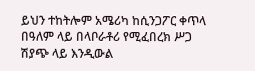ይህን ተከትሎም አሜሪካ ከሲንጋፖር ቀጥላ በዓለም ላይ በላቦራቶሪ የሚፈበረክ ሥጋ ሽያጭ ላይ እንዲውል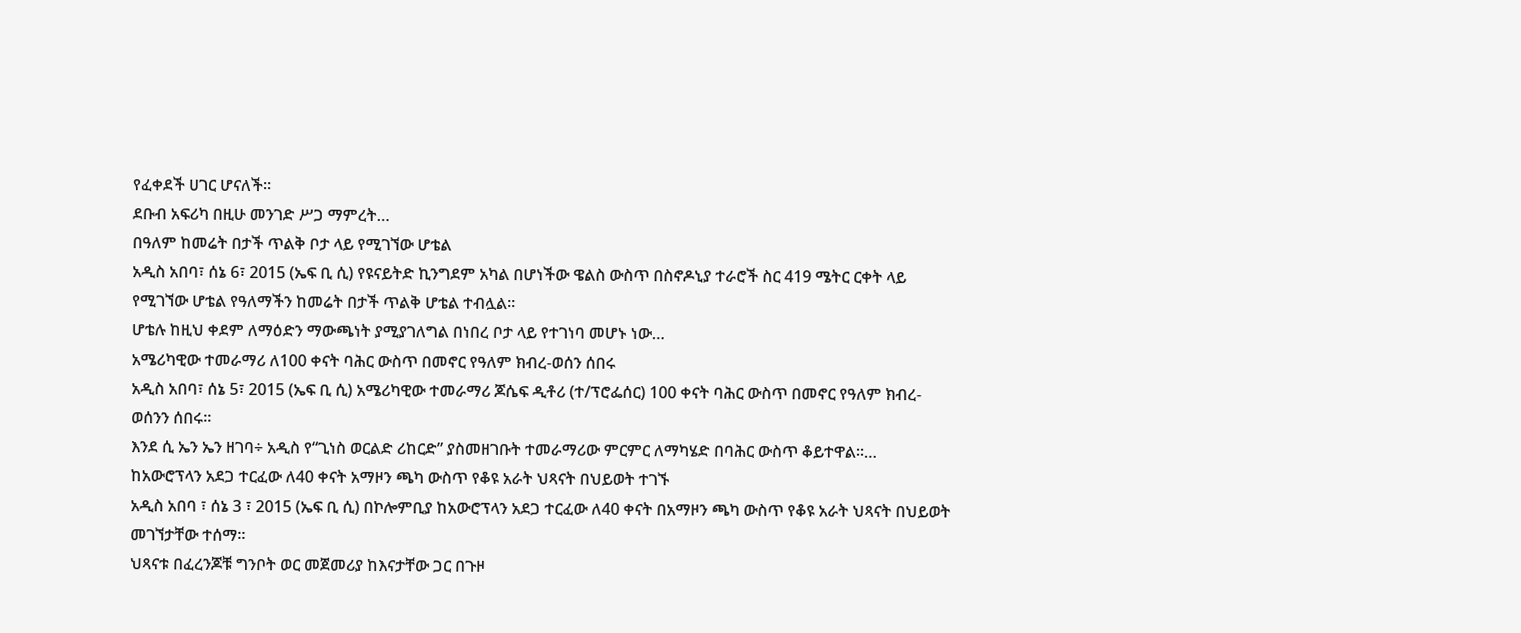የፈቀደች ሀገር ሆናለች።
ደቡብ አፍሪካ በዚሁ መንገድ ሥጋ ማምረት…
በዓለም ከመሬት በታች ጥልቅ ቦታ ላይ የሚገኘው ሆቴል
አዲስ አበባ፣ ሰኔ 6፣ 2015 (ኤፍ ቢ ሲ) የዩናይትድ ኪንግደም አካል በሆነችው ዌልስ ውስጥ በስኖዶኒያ ተራሮች ስር 419 ሜትር ርቀት ላይ የሚገኘው ሆቴል የዓለማችን ከመሬት በታች ጥልቅ ሆቴል ተብሏል።
ሆቴሉ ከዚህ ቀደም ለማዕድን ማውጫነት ያሚያገለግል በነበረ ቦታ ላይ የተገነባ መሆኑ ነው…
አሜሪካዊው ተመራማሪ ለ100 ቀናት ባሕር ውስጥ በመኖር የዓለም ክብረ-ወሰን ሰበሩ
አዲስ አበባ፣ ሰኔ 5፣ 2015 (ኤፍ ቢ ሲ) አሜሪካዊው ተመራማሪ ጆሴፍ ዲቶሪ (ተ/ፕሮፌሰር) 100 ቀናት ባሕር ውስጥ በመኖር የዓለም ክብረ-ወሰንን ሰበሩ፡፡
እንደ ሲ ኤን ኤን ዘገባ÷ አዲስ የ“ጊነስ ወርልድ ሪከርድ” ያስመዘገቡት ተመራማሪው ምርምር ለማካሄድ በባሕር ውስጥ ቆይተዋል፡፡…
ከአውሮፕላን አደጋ ተርፈው ለ40 ቀናት አማዞን ጫካ ውስጥ የቆዩ አራት ህጻናት በህይወት ተገኙ
አዲስ አበባ ፣ ሰኔ 3 ፣ 2015 (ኤፍ ቢ ሲ) በኮሎምቢያ ከአውሮፕላን አደጋ ተርፈው ለ40 ቀናት በአማዞን ጫካ ውስጥ የቆዩ አራት ህጻናት በህይወት መገኘታቸው ተሰማ።
ህጻናቱ በፈረንጆቹ ግንቦት ወር መጀመሪያ ከእናታቸው ጋር በጉዞ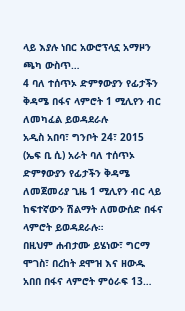ላይ እያሉ ነበር አውሮፕላኗ አማዞን ጫካ ውስጥ…
4 ባለ ተሰጥኦ ድምፃውያን የፊታችን ቅዳሜ በፋና ላምሮት 1 ሚሊየን ብር ለመካፈል ይወዳደራሉ
አዲስ አበባ፣ ግንቦት 24፣ 2015 (ኤፍ ቢ ሲ) አራት ባለ ተሰጥኦ ድምፃውያን የፊታችን ቅዳሜ ለመጀመሪያ ጊዜ 1 ሚሊየን ብር ላይ ከፍተኛውን ሽልማት ለመውሰድ በፋና ላምሮት ይወዳደራሉ።
በዚህም ሐብታሙ ይሄነው፣ ግርማ ሞገስ፣ በረከት ደሞዝ እና ዘውዱ አበበ በፋና ላምሮት ምዕራፍ 13…